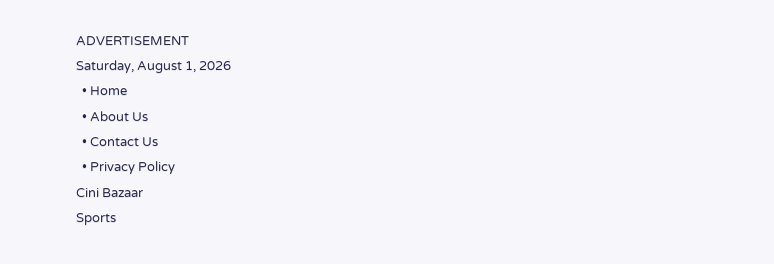ADVERTISEMENT
Saturday, August 1, 2026
  • Home
  • About Us
  • Contact Us
  • Privacy Policy
Cini Bazaar
Sports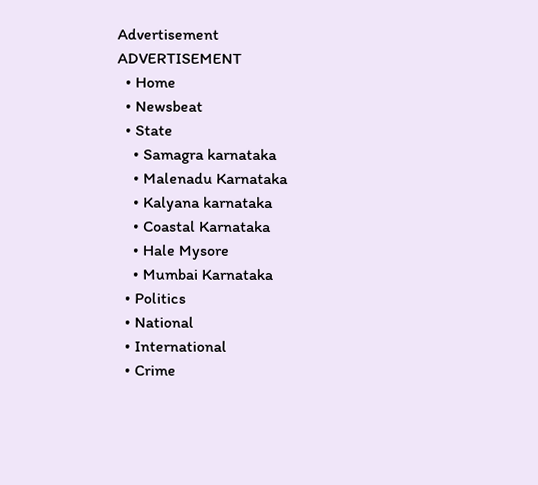Advertisement
ADVERTISEMENT
  • Home
  • Newsbeat
  • State
    • Samagra karnataka
    • Malenadu Karnataka
    • Kalyana karnataka
    • Coastal Karnataka
    • Hale Mysore
    • Mumbai Karnataka
  • Politics
  • National
  • International
  • Crime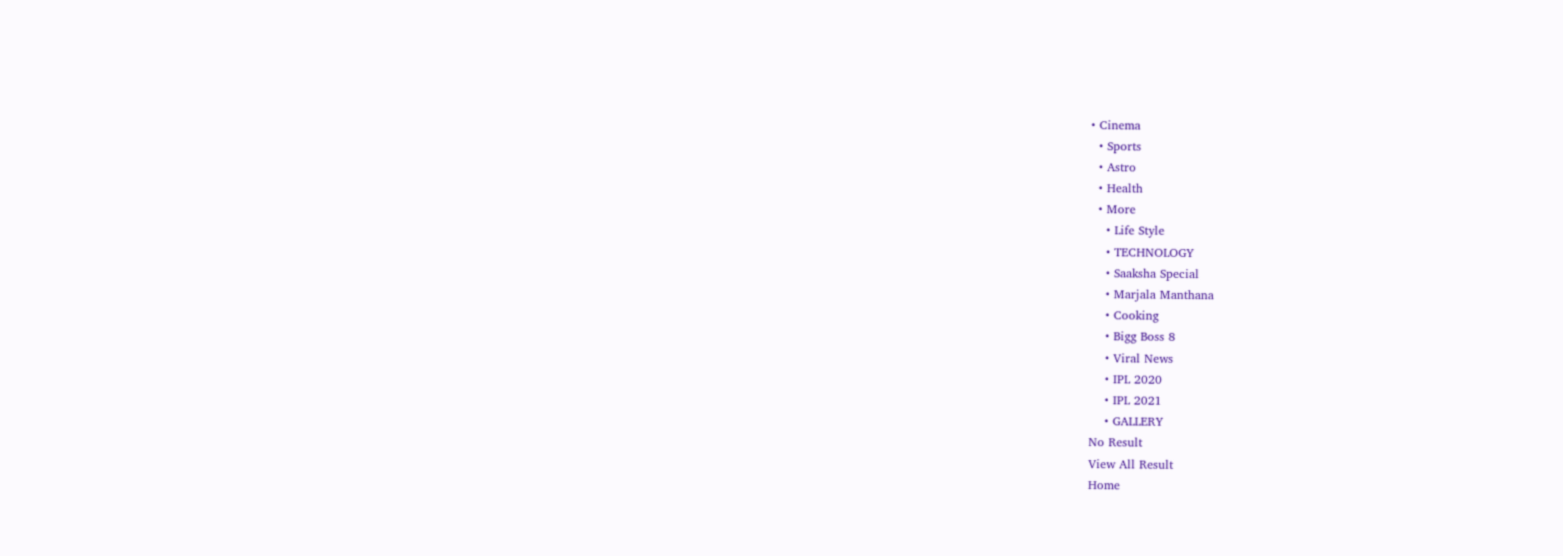• Cinema
  • Sports
  • Astro
  • Health
  • More
    • Life Style
    • TECHNOLOGY
    • Saaksha Special
    • Marjala Manthana
    • Cooking
    • Bigg Boss 8
    • Viral News
    • IPL 2020
    • IPL 2021
    • GALLERY
No Result
View All Result
Home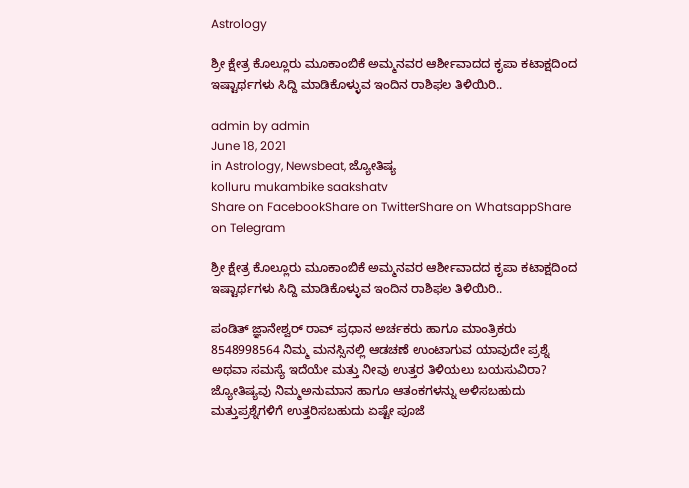Astrology

ಶ್ರೀ ಕ್ಷೇತ್ರ ಕೊಲ್ಲೂರು ಮೂಕಾಂಬಿಕೆ ಅಮ್ಮನವರ ಆರ್ಶೀವಾದದ ಕೃಪಾ ಕಟಾಕ್ಷದಿಂದ ಇಷ್ಟಾರ್ಥಗಳು ಸಿದ್ದಿ ಮಾಡಿಕೊಳ್ಳುವ ಇಂದಿನ‌ ರಾಶಿಫಲ ತಿಳಿಯಿರಿ..

admin by admin
June 18, 2021
in Astrology, Newsbeat, ಜ್ಯೋತಿಷ್ಯ
kolluru mukambike saakshatv
Share on FacebookShare on TwitterShare on WhatsappShare on Telegram

ಶ್ರೀ ಕ್ಷೇತ್ರ ಕೊಲ್ಲೂರು ಮೂಕಾಂಬಿಕೆ ಅಮ್ಮನವರ ಆರ್ಶೀವಾದದ ಕೃಪಾ ಕಟಾಕ್ಷದಿಂದ ಇಷ್ಟಾರ್ಥಗಳು ಸಿದ್ದಿ ಮಾಡಿಕೊಳ್ಳುವ ಇಂದಿನ‌ ರಾಶಿಫಲ ತಿಳಿಯಿರಿ..

ಪಂಡಿತ್ ಜ್ಞಾನೇಶ್ವರ್ ರಾವ್ ಪ್ರಧಾನ ಅರ್ಚಕರು ಹಾಗೂ ಮಾಂತ್ರಿಕರು 8548998564 ನಿಮ್ಮ ಮನಸ್ಸಿನಲ್ಲಿ ಆಡಚಣೆ ಉಂಟಾಗುವ ಯಾವುದೇ ಪ್ರಶ್ನೆ ಅಥವಾ ಸಮಸ್ಯೆ ಇದೆಯೇ ಮತ್ತು ನೀವು ಉತ್ತರ ತಿಳಿಯಲು ಬಯಸುವಿರಾ? ಜ್ಯೋತಿಷ್ಯವು ನಿಮ್ಮಅನುಮಾನ ಹಾಗೂ ಆತಂಕಗಳನ್ನು ಅಳಿಸಬಹುದು ಮತ್ತುಪ್ರಶ್ನೆಗಳಿಗೆ ಉತ್ತರಿಸಬಹುದು ಏಷ್ಟೇ ಪೂಜೆ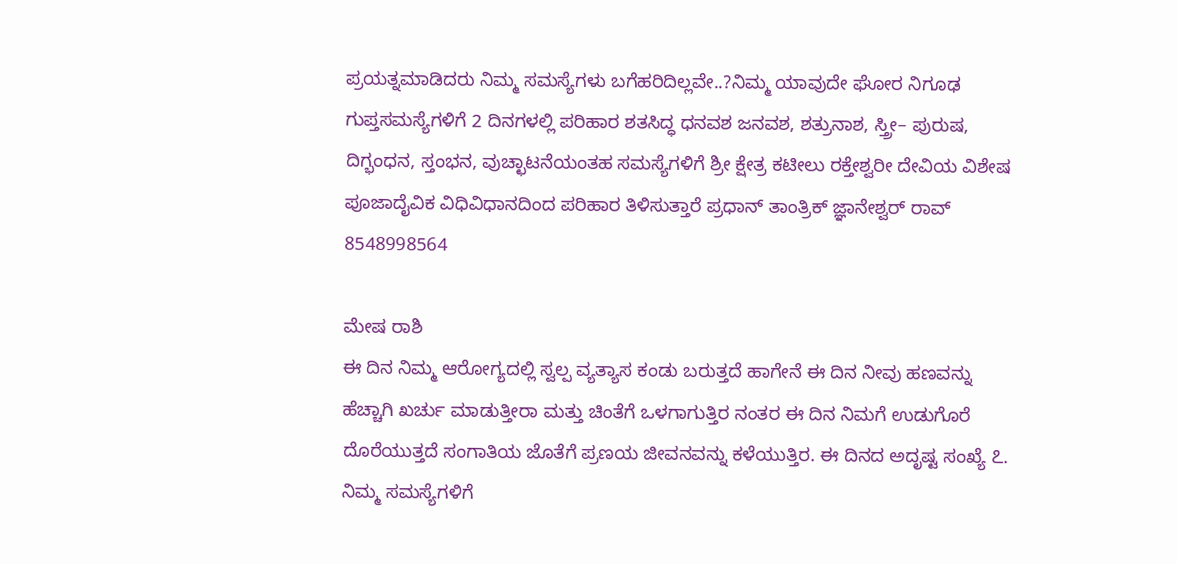ಪ್ರಯತ್ನಮಾಡಿದರು ನಿಮ್ಮ ಸಮಸ್ಯೆಗಳು ಬಗೆಹರಿದಿಲ್ಲವೇ..?ನಿಮ್ಮ ಯಾವುದೇ ಘೋರ ನಿಗೂಢ ಗುಪ್ತಸಮಸ್ಯೆಗಳಿಗೆ 2 ದಿನಗಳಲ್ಲಿ ಪರಿಹಾರ ಶತಸಿದ್ಧ ಧನವಶ ಜನವಶ, ಶತ್ರುನಾಶ, ಸ್ತ್ರೀ– ಪುರುಷ, ದಿಗ್ಭಂಧನ, ಸ್ತಂಭನ, ವುಚ್ಛಾಟನೆಯಂತಹ ಸಮಸ್ಯೆಗಳಿಗೆ ಶ್ರೀ ಕ್ಷೇತ್ರ ಕಟೀಲು ರಕ್ತೇಶ್ವರೀ ದೇವಿಯ ವಿಶೇಷ ಪೂಜಾದೈವಿಕ ವಿಧಿವಿಧಾನದಿಂದ ಪರಿಹಾರ ತಿಳಿಸುತ್ತಾರೆ ಪ್ರಧಾನ್ ತಾಂತ್ರಿಕ್ ಜ್ಞಾನೇಶ್ವರ್ ರಾವ್ 8548998564

ಮೇಷ ರಾಶಿ
ಈ ದಿನ ನಿಮ್ಮ ಆರೋಗ್ಯದಲ್ಲಿ ಸ್ವಲ್ಪ ವ್ಯತ್ಯಾಸ ಕಂಡು ಬರುತ್ತದೆ ಹಾಗೇನೆ ಈ ದಿನ ನೀವು ಹಣವನ್ನು ಹೆಚ್ಚಾಗಿ ಖರ್ಚು ಮಾಡುತ್ತೀರಾ ಮತ್ತು ಚಿಂತೆಗೆ ಒಳಗಾಗುತ್ತಿರ ನಂತರ ಈ ದಿನ ನಿಮಗೆ ಉಡುಗೊರೆ ದೊರೆಯುತ್ತದೆ ಸಂಗಾತಿಯ ಜೊತೆಗೆ ಪ್ರಣಯ ಜೀವನವನ್ನು ಕಳೆಯುತ್ತಿರ. ಈ ದಿನದ ಅದೃಷ್ಟ ಸಂಖ್ಯೆ ೭. ನಿಮ್ಮ ಸಮಸ್ಯೆಗಳಿಗೆ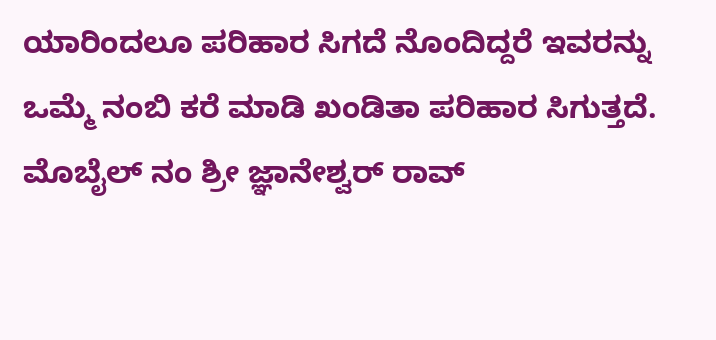ಯಾರಿಂದಲೂ ಪರಿಹಾರ ಸಿಗದೆ ನೊಂದಿದ್ದರೆ ಇವರನ್ನು ಒಮ್ಮೆ ನಂಬಿ ಕರೆ ಮಾಡಿ ಖಂಡಿತಾ ಪರಿಹಾರ ಸಿಗುತ್ತದೆ. ಮೊಬೈಲ್ ನಂ ಶ್ರೀ ಜ್ಞಾನೇಶ್ವರ್ ರಾವ್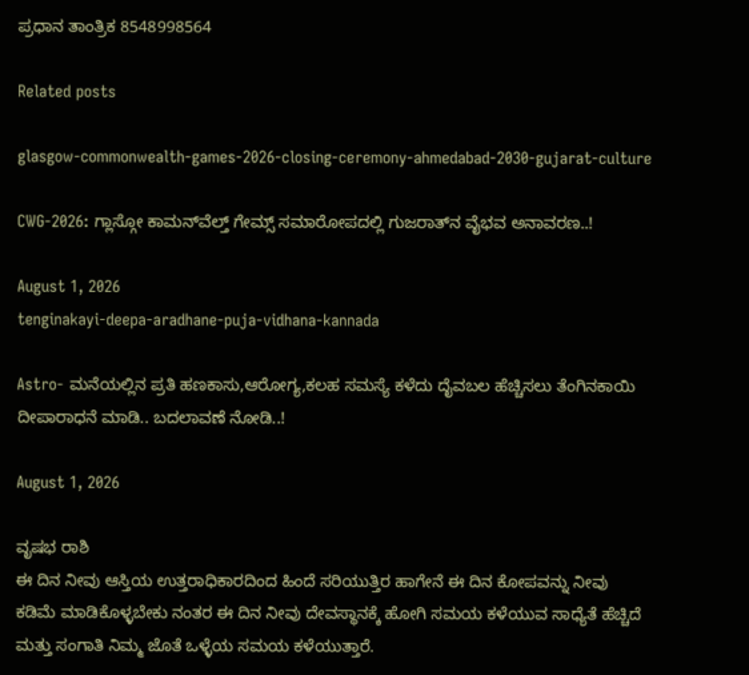ಪ್ರಧಾನ ತಾಂತ್ರಿಕ 8548998564

Related posts

glasgow-commonwealth-games-2026-closing-ceremony-ahmedabad-2030-gujarat-culture

CWG-2026: ಗ್ಲಾಸ್ಗೋ ಕಾಮನ್‍ವೆಲ್ತ್ ಗೇಮ್ಸ್ ಸಮಾರೋಪದಲ್ಲಿ ಗುಜರಾತ್‍ನ ವೈಭವ ಅನಾವರಣ..!

August 1, 2026
tenginakayi-deepa-aradhane-puja-vidhana-kannada

Astro- ಮನೆಯಲ್ಲಿನ ಪ್ರತಿ ಹಣಕಾಸು,ಆರೋಗ್ಯ,ಕಲಹ ಸಮಸ್ಯೆ ಕಳೆದು ದೈವಬಲ ಹೆಚ್ಚಿಸಲು ತೆಂಗಿನಕಾಯಿ ದೀಪಾರಾಧನೆ ಮಾಡಿ.. ಬದಲಾವಣೆ ನೋಡಿ..!

August 1, 2026

ವೃಷಭ ರಾಶಿ
ಈ ದಿನ ನೀವು ಆಸ್ತಿಯ ಉತ್ತರಾಧಿಕಾರದಿಂದ ಹಿಂದೆ ಸರಿಯುತ್ತಿರ ಹಾಗೇನೆ ಈ ದಿನ ಕೋಪವನ್ನು ನೀವು ಕಡಿಮೆ ಮಾಡಿಕೊಳ್ಳಬೇಕು ನಂತರ ಈ ದಿನ ನೀವು ದೇವಸ್ಥಾನಕ್ಕೆ ಹೋಗಿ ಸಮಯ ಕಳೆಯುವ ಸಾಧ್ಯೆತೆ ಹೆಚ್ಚಿದೆ ಮತ್ತು ಸಂಗಾತಿ ನಿಮ್ಮ ಜೊತೆ ಒಳ್ಳೆಯ ಸಮಯ ಕಳೆಯುತ್ತಾರೆ.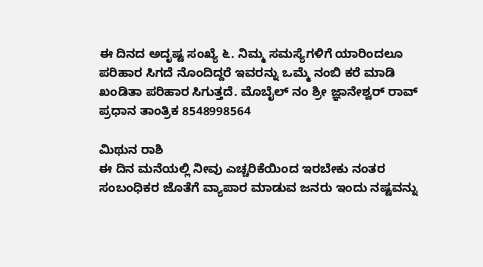ಈ ದಿನದ ಅದೃಷ್ಟ ಸಂಖ್ಯೆ ೬. ನಿಮ್ಮ ಸಮಸ್ಯೆಗಳಿಗೆ ಯಾರಿಂದಲೂ ಪರಿಹಾರ ಸಿಗದೆ ನೊಂದಿದ್ದರೆ ಇವರನ್ನು ಒಮ್ಮೆ ನಂಬಿ ಕರೆ ಮಾಡಿ ಖಂಡಿತಾ ಪರಿಹಾರ ಸಿಗುತ್ತದೆ. ಮೊಬೈಲ್ ನಂ ಶ್ರೀ ಜ್ಞಾನೇಶ್ವರ್ ರಾವ್ ಪ್ರಧಾನ ತಾಂತ್ರಿಕ 8548998564

ಮಿಥುನ ರಾಶಿ
ಈ ದಿನ ಮನೆಯಲ್ಲಿ ನೀವು ಎಚ್ಚರಿಕೆಯಿಂದ ಇರಬೇಕು ನಂತರ ಸಂಬಂಧಿಕರ ಜೊತೆಗೆ ವ್ಯಾಪಾರ ಮಾಡುವ ಜನರು ಇಂದು ನಷ್ಟವನ್ನು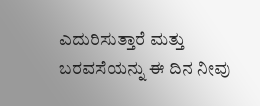ಎದುರಿಸುತ್ತಾರೆ ಮತ್ತು ಬರವಸೆಯನ್ನು ಈ ದಿನ ನೀವು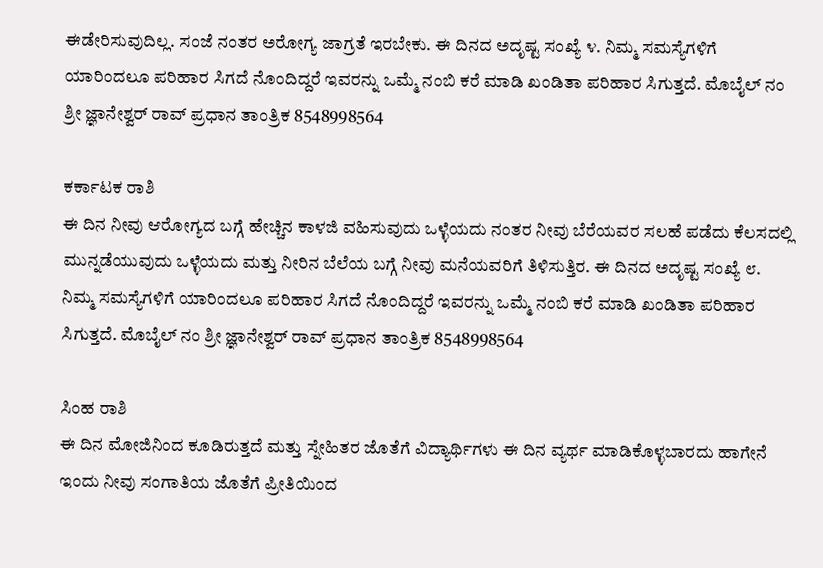ಈಡೇರಿಸುವುದಿಲ್ಲ. ಸಂಜೆ ನಂತರ ಅರೋಗ್ಯ ಜಾಗ್ರತೆ ಇರಬೇಕು. ಈ ದಿನದ ಅದೃಷ್ಟ ಸಂಖ್ಯೆ ೪. ನಿಮ್ಮ ಸಮಸ್ಯೆಗಳಿಗೆ ಯಾರಿಂದಲೂ ಪರಿಹಾರ ಸಿಗದೆ ನೊಂದಿದ್ದರೆ ಇವರನ್ನು ಒಮ್ಮೆ ನಂಬಿ ಕರೆ ಮಾಡಿ ಖಂಡಿತಾ ಪರಿಹಾರ ಸಿಗುತ್ತದೆ. ಮೊಬೈಲ್ ನಂ ಶ್ರೀ ಜ್ಞಾನೇಶ್ವರ್ ರಾವ್ ಪ್ರಧಾನ ತಾಂತ್ರಿಕ 8548998564

ಕರ್ಕಾಟಕ ರಾಶಿ
ಈ ದಿನ ನೀವು ಆರೋಗ್ಯದ ಬಗ್ಗೆ ಹೇಚ್ಚಿನ ಕಾಳಜಿ ವಹಿಸುವುದು ಒಳ್ಳೆಯದು ನಂತರ ನೀವು ಬೆರೆಯವರ ಸಲಹೆ ಪಡೆದು ಕೆಲಸದಲ್ಲಿ ಮುನ್ನಡೆಯುವುದು ಒಳ್ಳೆಯದು ಮತ್ತು ನೀರಿನ ಬೆಲೆಯ ಬಗ್ಗೆ ನೀವು ಮನೆಯವರಿಗೆ ತಿಳಿಸುತ್ತಿರ. ಈ ದಿನದ ಅದೃಷ್ಟ ಸಂಖ್ಯೆ ೮.
ನಿಮ್ಮ ಸಮಸ್ಯೆಗಳಿಗೆ ಯಾರಿಂದಲೂ ಪರಿಹಾರ ಸಿಗದೆ ನೊಂದಿದ್ದರೆ ಇವರನ್ನು ಒಮ್ಮೆ ನಂಬಿ ಕರೆ ಮಾಡಿ ಖಂಡಿತಾ ಪರಿಹಾರ ಸಿಗುತ್ತದೆ. ಮೊಬೈಲ್ ನಂ ಶ್ರೀ ಜ್ಞಾನೇಶ್ವರ್ ರಾವ್ ಪ್ರಧಾನ ತಾಂತ್ರಿಕ 8548998564

ಸಿಂಹ ರಾಶಿ
ಈ ದಿನ ಮೋಜಿನಿಂದ ಕೂಡಿರುತ್ತದೆ ಮತ್ತು ಸ್ನೇಹಿತರ ಜೊತೆಗೆ ವಿದ್ಯಾರ್ಥಿಗಳು ಈ ದಿನ ವ್ಯರ್ಥ ಮಾಡಿಕೊಳ್ಳಬಾರದು ಹಾಗೇನೆ ಇಂದು ನೀವು ಸಂಗಾತಿಯ ಜೊತೆಗೆ ಪ್ರೀತಿಯಿಂದ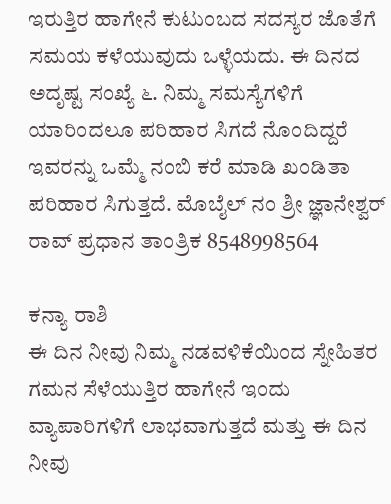ಇರುತ್ತಿರ ಹಾಗೇನೆ ಕುಟುಂಬದ ಸದಸ್ಯರ ಜೊತೆಗೆ ಸಮಯ ಕಳೆಯುವುದು ಒಳ್ಳೆಯದು. ಈ ದಿನದ ಅದೃಷ್ಟ ಸಂಖ್ಯೆ ೬. ನಿಮ್ಮ ಸಮಸ್ಯೆಗಳಿಗೆ ಯಾರಿಂದಲೂ ಪರಿಹಾರ ಸಿಗದೆ ನೊಂದಿದ್ದರೆ ಇವರನ್ನು ಒಮ್ಮೆ ನಂಬಿ ಕರೆ ಮಾಡಿ ಖಂಡಿತಾ ಪರಿಹಾರ ಸಿಗುತ್ತದೆ. ಮೊಬೈಲ್ ನಂ ಶ್ರೀ ಜ್ಞಾನೇಶ್ವರ್ ರಾವ್ ಪ್ರಧಾನ ತಾಂತ್ರಿಕ 8548998564

ಕನ್ಯಾ ರಾಶಿ
ಈ ದಿನ ನೀವು ನಿಮ್ಮ ನಡವಳಿಕೆಯಿಂದ ಸ್ನೇಹಿತರ ಗಮನ ಸೆಳೆಯುತ್ತಿರ ಹಾಗೇನೆ ಇಂದು ವ್ಯಾಪಾರಿಗಳಿಗೆ ಲಾಭವಾಗುತ್ತದೆ ಮತ್ತು ಈ ದಿನ ನೀವು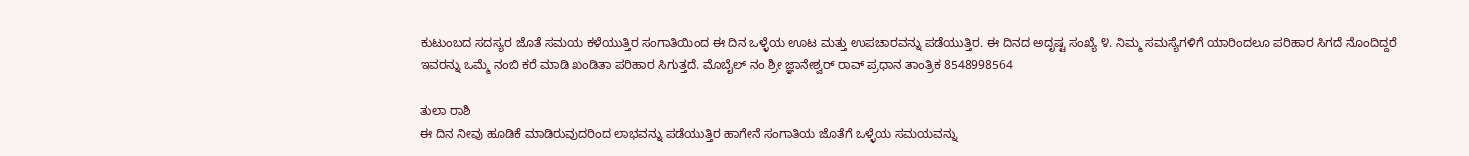ಕುಟುಂಬದ ಸದಸ್ಯರ ಜೊತೆ ಸಮಯ ಕಳೆಯುತ್ತಿರ ಸಂಗಾತಿಯಿಂದ ಈ ದಿನ ಒಳ್ಳೆಯ ಊಟ ಮತ್ತು ಉಪಚಾರವನ್ನು ಪಡೆಯುತ್ತಿರ. ಈ ದಿನದ ಅದೃಷ್ಟ ಸಂಖ್ಯೆ ೪. ನಿಮ್ಮ ಸಮಸ್ಯೆಗಳಿಗೆ ಯಾರಿಂದಲೂ ಪರಿಹಾರ ಸಿಗದೆ ನೊಂದಿದ್ದರೆ ಇವರನ್ನು ಒಮ್ಮೆ ನಂಬಿ ಕರೆ ಮಾಡಿ ಖಂಡಿತಾ ಪರಿಹಾರ ಸಿಗುತ್ತದೆ. ಮೊಬೈಲ್ ನಂ ಶ್ರೀ ಜ್ಞಾನೇಶ್ವರ್ ರಾವ್ ಪ್ರಧಾನ ತಾಂತ್ರಿಕ 8548998564

ತುಲಾ ರಾಶಿ
ಈ ದಿನ ನೀವು ಹೂಡಿಕೆ ಮಾಡಿರುವುದರಿಂದ ಲಾಭವನ್ನು ಪಡೆಯುತ್ತಿರ ಹಾಗೇನೆ ಸಂಗಾತಿಯ ಜೊತೆಗೆ ಒಳ್ಳೆಯ ಸಮಯವನ್ನು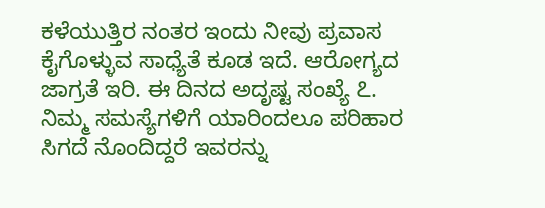ಕಳೆಯುತ್ತಿರ ನಂತರ ಇಂದು ನೀವು ಪ್ರವಾಸ ಕೈಗೊಳ್ಳುವ ಸಾಧ್ಯೆತೆ ಕೂಡ ಇದೆ. ಆರೋಗ್ಯದ ಜಾಗ್ರತೆ ಇರಿ. ಈ ದಿನದ ಅದೃಷ್ಟ ಸಂಖ್ಯೆ ೭. ನಿಮ್ಮ ಸಮಸ್ಯೆಗಳಿಗೆ ಯಾರಿಂದಲೂ ಪರಿಹಾರ ಸಿಗದೆ ನೊಂದಿದ್ದರೆ ಇವರನ್ನು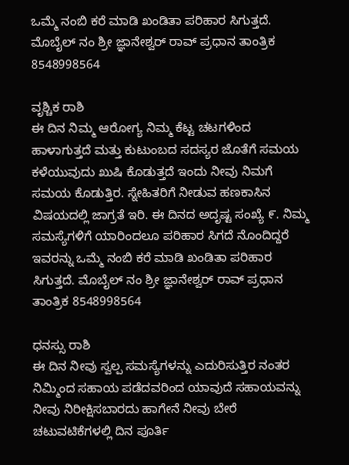ಒಮ್ಮೆ ನಂಬಿ ಕರೆ ಮಾಡಿ ಖಂಡಿತಾ ಪರಿಹಾರ ಸಿಗುತ್ತದೆ. ಮೊಬೈಲ್ ನಂ ಶ್ರೀ ಜ್ಞಾನೇಶ್ವರ್ ರಾವ್ ಪ್ರಧಾನ ತಾಂತ್ರಿಕ 8548998564

ವೃಶ್ಚಿಕ ರಾಶಿ
ಈ ದಿನ ನಿಮ್ಮ ಆರೋಗ್ಯ ನಿಮ್ಮ ಕೆಟ್ಟ ಚಟಗಳಿಂದ ಹಾಳಾಗುತ್ತದೆ ಮತ್ತು ಕುಟುಂಬದ ಸದಸ್ಯರ ಜೊತೆಗೆ ಸಮಯ ಕಳೆಯುವುದು ಖುಷಿ ಕೊಡುತ್ತದೆ ಇಂದು ನೀವು ನಿಮಗೆ ಸಮಯ ಕೊಡುತ್ತಿರ. ಸ್ನೇಹಿತರಿಗೆ ನೀಡುವ ಹಣಕಾಸಿನ ವಿಷಯದಲ್ಲಿ ಜಾಗ್ರತೆ ಇರಿ. ಈ ದಿನದ ಅದೃಷ್ಟ ಸಂಖ್ಯೆ ೯. ನಿಮ್ಮ ಸಮಸ್ಯೆಗಳಿಗೆ ಯಾರಿಂದಲೂ ಪರಿಹಾರ ಸಿಗದೆ ನೊಂದಿದ್ದರೆ ಇವರನ್ನು ಒಮ್ಮೆ ನಂಬಿ ಕರೆ ಮಾಡಿ ಖಂಡಿತಾ ಪರಿಹಾರ ಸಿಗುತ್ತದೆ. ಮೊಬೈಲ್ ನಂ ಶ್ರೀ ಜ್ಞಾನೇಶ್ವರ್ ರಾವ್ ಪ್ರಧಾನ ತಾಂತ್ರಿಕ 8548998564

ಧನಸ್ಸು ರಾಶಿ
ಈ ದಿನ ನೀವು ಸ್ವಲ್ಪ ಸಮಸ್ಯೆಗಳನ್ನು ಎದುರಿಸುತ್ತಿರ ನಂತರ ನಿಮ್ಮಿಂದ ಸಹಾಯ ಪಡೆದವರಿಂದ ಯಾವುದೆ ಸಹಾಯವನ್ನು ನೀವು ನಿರೀಕ್ಷಿಸಬಾರದು ಹಾಗೇನೆ ನೀವು ಬೇರೆ ಚಟುವಟಿಕೆಗಳಲ್ಲಿ ದಿನ ಪೂರ್ತಿ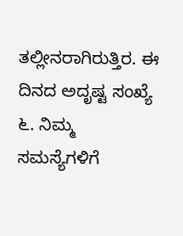ತಲ್ಲೀನರಾಗಿರುತ್ತಿರ. ಈ ದಿನದ ಅದೃಷ್ಟ ಸಂಖ್ಯೆ ೬. ನಿಮ್ಮ ಸಮಸ್ಯೆಗಳಿಗೆ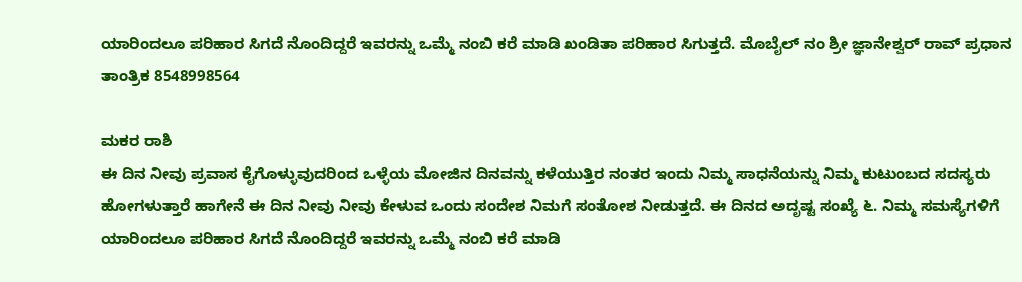ಯಾರಿಂದಲೂ ಪರಿಹಾರ ಸಿಗದೆ ನೊಂದಿದ್ದರೆ ಇವರನ್ನು ಒಮ್ಮೆ ನಂಬಿ ಕರೆ ಮಾಡಿ ಖಂಡಿತಾ ಪರಿಹಾರ ಸಿಗುತ್ತದೆ. ಮೊಬೈಲ್ ನಂ ಶ್ರೀ ಜ್ಞಾನೇಶ್ವರ್ ರಾವ್ ಪ್ರಧಾನ ತಾಂತ್ರಿಕ 8548998564

ಮಕರ ರಾಶಿ
ಈ ದಿನ ನೀವು ಪ್ರವಾಸ ಕೈಗೊಳ್ಳುವುದರಿಂದ ಒಳ್ಳೆಯ ಮೋಜಿನ ದಿನವನ್ನು ಕಳೆಯುತ್ತಿರ ನಂತರ ಇಂದು ನಿಮ್ಮ ಸಾಧನೆಯನ್ನು ನಿಮ್ಮ ಕುಟುಂಬದ ಸದಸ್ಯರು ಹೋಗಳುತ್ತಾರೆ ಹಾಗೇನೆ ಈ ದಿನ ನೀವು ನೀವು ಕೇಳುವ ಒಂದು ಸಂದೇಶ ನಿಮಗೆ ಸಂತೋಶ ನೀಡುತ್ತದೆ. ಈ ದಿನದ ಅದೃಷ್ಟ ಸಂಖ್ಯೆ ೬. ನಿಮ್ಮ ಸಮಸ್ಯೆಗಳಿಗೆ ಯಾರಿಂದಲೂ ಪರಿಹಾರ ಸಿಗದೆ ನೊಂದಿದ್ದರೆ ಇವರನ್ನು ಒಮ್ಮೆ ನಂಬಿ ಕರೆ ಮಾಡಿ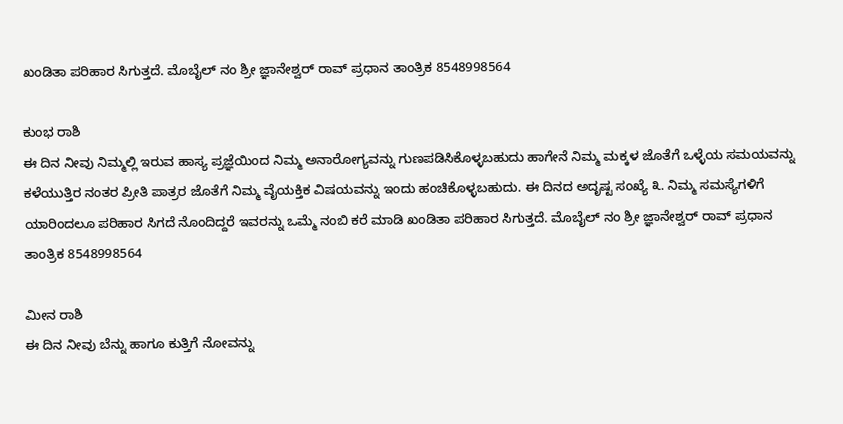ಖಂಡಿತಾ ಪರಿಹಾರ ಸಿಗುತ್ತದೆ. ಮೊಬೈಲ್ ನಂ ಶ್ರೀ ಜ್ಞಾನೇಶ್ವರ್ ರಾವ್ ಪ್ರಧಾನ ತಾಂತ್ರಿಕ 8548998564

ಕುಂಭ ರಾಶಿ
ಈ ದಿನ ನೀವು ನಿಮ್ಮಲ್ಲಿ ಇರುವ ಹಾಸ್ಯ ಪ್ರಜ್ಞೆಯಿಂದ ನಿಮ್ಮ ಅನಾರೋಗ್ಯವನ್ನು ಗುಣಪಡಿಸಿಕೊಳ್ಳಬಹುದು ಹಾಗೇನೆ ನಿಮ್ಮ ಮಕ್ಕಳ ಜೊತೆಗೆ ಒಳ್ಳೆಯ ಸಮಯವನ್ನು ಕಳೆಯುತ್ತಿರ ನಂತರ ಪ್ರೀತಿ ಪಾತ್ರರ ಜೊತೆಗೆ ನಿಮ್ಮ ವೈಯಕ್ತಿಕ ವಿಷಯವನ್ನು ಇಂದು ಹಂಚಿಕೊಳ್ಳಬಹುದು. ಈ ದಿನದ ಅದೃಷ್ಟ ಸಂಖ್ಯೆ ೩. ನಿಮ್ಮ ಸಮಸ್ಯೆಗಳಿಗೆ ಯಾರಿಂದಲೂ ಪರಿಹಾರ ಸಿಗದೆ ನೊಂದಿದ್ದರೆ ಇವರನ್ನು ಒಮ್ಮೆ ನಂಬಿ ಕರೆ ಮಾಡಿ ಖಂಡಿತಾ ಪರಿಹಾರ ಸಿಗುತ್ತದೆ. ಮೊಬೈಲ್ ನಂ ಶ್ರೀ ಜ್ಞಾನೇಶ್ವರ್ ರಾವ್ ಪ್ರಧಾನ ತಾಂತ್ರಿಕ 8548998564

ಮೀನ ರಾಶಿ
ಈ ದಿನ ನೀವು ಬೆನ್ನು ಹಾಗೂ ಕುತ್ತಿಗೆ ನೋವನ್ನು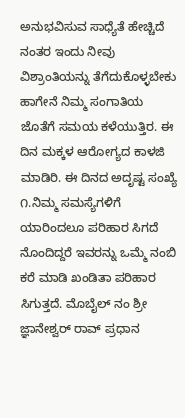ಅನುಭವಿಸುವ ಸಾಧ್ಯೆತೆ ಹೇಚ್ಚಿದೆ ನಂತರ ಇಂದು ನೀವು ವಿಶ್ರಾಂತಿಯನ್ನು ತೆಗೆದುಕೊಳ್ಳಬೇಕು ಹಾಗೇನೆ ನಿಮ್ಮ ಸಂಗಾತಿಯ ಜೊತೆಗೆ ಸಮಯ ಕಳೆಯುತ್ತಿರ. ಈ ದಿನ ಮಕ್ಕಳ ಆರೋಗ್ಯದ ಕಾಳಜಿ ಮಾಡಿರಿ. ಈ ದಿನದ ಅದೃಷ್ಟ ಸಂಖ್ಯೆ ೧.ನಿಮ್ಮ ಸಮಸ್ಯೆಗಳಿಗೆ ಯಾರಿಂದಲೂ ಪರಿಹಾರ ಸಿಗದೆ ನೊಂದಿದ್ದರೆ ಇವರನ್ನು ಒಮ್ಮೆ ನಂಬಿ ಕರೆ ಮಾಡಿ ಖಂಡಿತಾ ಪರಿಹಾರ ಸಿಗುತ್ತದೆ. ಮೊಬೈಲ್ ನಂ ಶ್ರೀ ಜ್ಞಾನೇಶ್ವರ್ ರಾವ್ ಪ್ರಧಾನ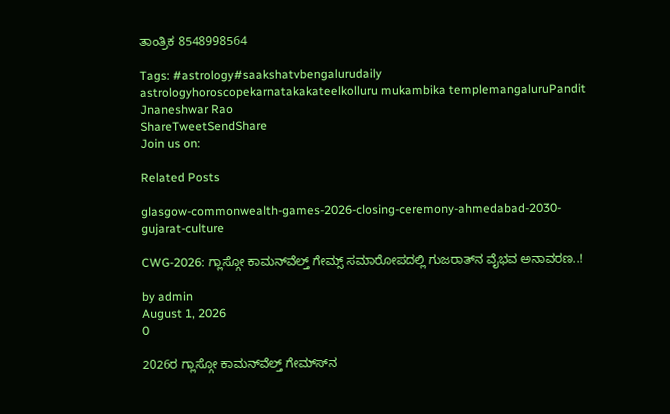ತಾಂತ್ರಿಕ 8548998564

Tags: #astrology#saakshatvbengalurudaily astrologyhoroscopekarnatakakateelkolluru mukambika templemangaluruPandit Jnaneshwar Rao
ShareTweetSendShare
Join us on:

Related Posts

glasgow-commonwealth-games-2026-closing-ceremony-ahmedabad-2030-gujarat-culture

CWG-2026: ಗ್ಲಾಸ್ಗೋ ಕಾಮನ್‍ವೆಲ್ತ್ ಗೇಮ್ಸ್ ಸಮಾರೋಪದಲ್ಲಿ ಗುಜರಾತ್‍ನ ವೈಭವ ಅನಾವರಣ..!

by admin
August 1, 2026
0

2026ರ ಗ್ಲಾಸ್ಗೋ ಕಾಮನ್‍ವೆಲ್ತ್ ಗೇಮ್ಸ್‍ನ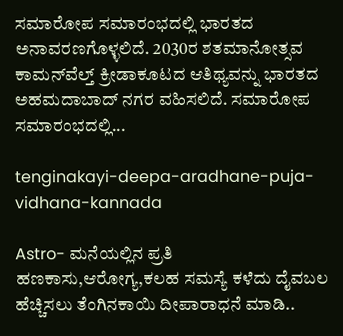ಸಮಾರೋಪ ಸಮಾರಂಭದಲ್ಲಿ ಭಾರತದ ಅನಾವರಣಗೊಳ್ಳಲಿದೆ. 2030ರ ಶತಮಾನೋತ್ಸವ ಕಾಮನ್‍ವೆಲ್ತ್ ಕ್ರೀಡಾಕೂಟದ ಆತಿಥ್ಯವನ್ನು ಭಾರತದ ಅಹಮದಾಬಾದ್ ನಗರ ವಹಿಸಲಿದೆ. ಸಮಾರೋಪ ಸಮಾರಂಭದಲ್ಲಿ...

tenginakayi-deepa-aradhane-puja-vidhana-kannada

Astro- ಮನೆಯಲ್ಲಿನ ಪ್ರತಿ ಹಣಕಾಸು,ಆರೋಗ್ಯ,ಕಲಹ ಸಮಸ್ಯೆ ಕಳೆದು ದೈವಬಲ ಹೆಚ್ಚಿಸಲು ತೆಂಗಿನಕಾಯಿ ದೀಪಾರಾಧನೆ ಮಾಡಿ..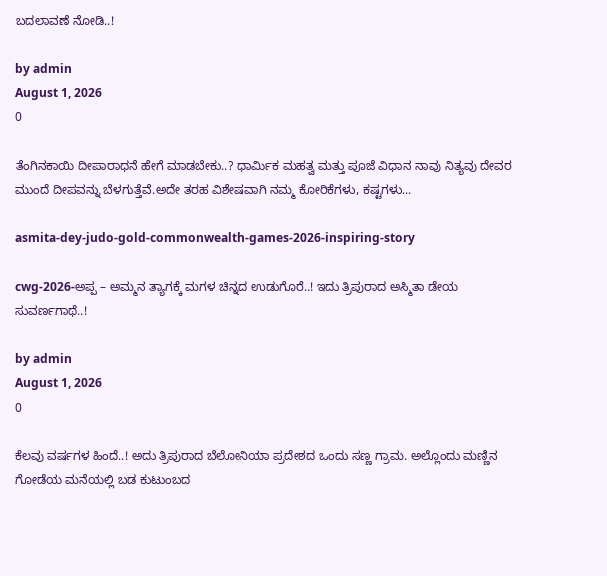ಬದಲಾವಣೆ ನೋಡಿ..!

by admin
August 1, 2026
0

ತೆಂಗಿನಕಾಯಿ ದೀಪಾರಾಧನೆ ಹೇಗೆ ಮಾಡಬೇಕು..? ಧಾರ್ಮಿಕ ಮಹತ್ವ ಮತ್ತು ಪೂಜೆ ವಿಧಾನ ನಾವು ನಿತ್ಯವು ದೇವರ ಮುಂದೆ ದೀಪವನ್ನು ಬೆಳಗುತ್ತೆವೆ.ಅದೇ ತರಹ ವಿಶೇಷವಾಗಿ ನಮ್ಮ ಕೋರಿಕೆಗಳು, ಕಷ್ಟಗಳು...

asmita-dey-judo-gold-commonwealth-games-2026-inspiring-story

cwg-2026-ಅಪ್ಪ – ಅಮ್ಮನ ತ್ಯಾಗಕ್ಕೆ ಮಗಳ ಚಿನ್ನದ ಉಡುಗೊರೆ..! ಇದು ತ್ರಿಪುರಾದ ಅಸ್ಮಿತಾ ಡೇಯ ಸುವರ್ಣಗಾಥೆ..!

by admin
August 1, 2026
0

ಕೆಲವು ವರ್ಷಗಳ ಹಿಂದೆ..! ಅದು ತ್ರಿಪುರಾದ ಬೆಲೋನಿಯಾ ಪ್ರದೇಶದ ಒಂದು ಸಣ್ಣ ಗ್ರಾಮ. ಅಲ್ಲೊಂದು ಮಣ್ಣಿನ ಗೋಡೆಯ ಮನೆಯಲ್ಲಿ ಬಡ ಕುಟುಂಬದ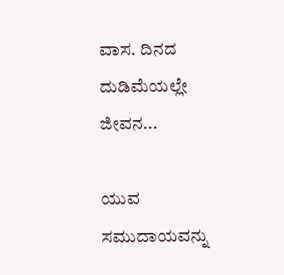ವಾಸ. ದಿನದ ದುಡಿಮೆಯಲ್ಲೇ ಜೀವನ...

ಯುವ ಸಮುದಾಯವನ್ನು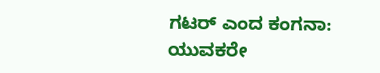ಗಟರ್ ಎಂದ ಕಂಗನಾ: ಯುವಕರೇ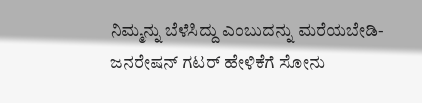ನಿಮ್ಮನ್ನು ಬೆಳೆಸಿದ್ದು ಎಂಬುದನ್ನು ಮರೆಯಬೇಡಿ-ಜನರೇಷನ್ ಗಟರ್ ಹೇಳಿಕೆಗೆ ಸೋನು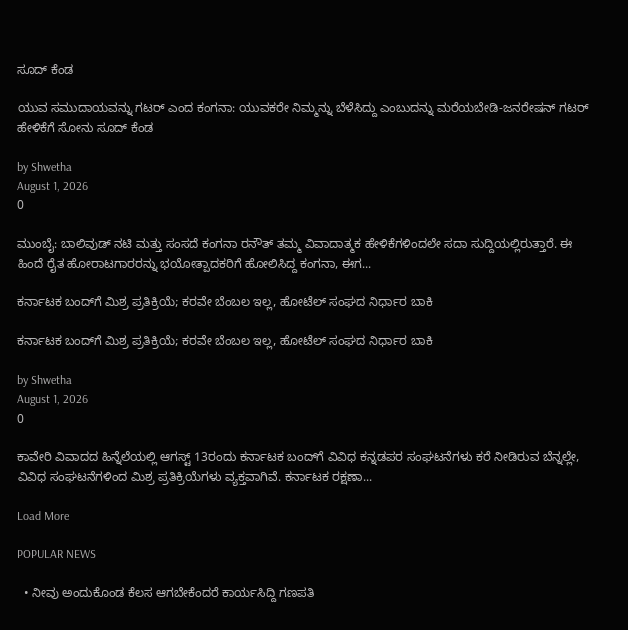ಸೂದ್ ಕೆಂಡ

ಯುವ ಸಮುದಾಯವನ್ನು ಗಟರ್ ಎಂದ ಕಂಗನಾ: ಯುವಕರೇ ನಿಮ್ಮನ್ನು ಬೆಳೆಸಿದ್ದು ಎಂಬುದನ್ನು ಮರೆಯಬೇಡಿ-ಜನರೇಷನ್ ಗಟರ್ ಹೇಳಿಕೆಗೆ ಸೋನು ಸೂದ್ ಕೆಂಡ

by Shwetha
August 1, 2026
0

ಮುಂಬೈ: ಬಾಲಿವುಡ್ ನಟಿ ಮತ್ತು ಸಂಸದೆ ಕಂಗನಾ ರನೌತ್ ತಮ್ಮ ವಿವಾದಾತ್ಮಕ ಹೇಳಿಕೆಗಳಿಂದಲೇ ಸದಾ ಸುದ್ದಿಯಲ್ಲಿರುತ್ತಾರೆ. ಈ ಹಿಂದೆ ರೈತ ಹೋರಾಟಗಾರರನ್ನು ಭಯೋತ್ಪಾದಕರಿಗೆ ಹೋಲಿಸಿದ್ದ ಕಂಗನಾ, ಈಗ...

ಕರ್ನಾಟಕ ಬಂದ್‌ಗೆ ಮಿಶ್ರ ಪ್ರತಿಕ್ರಿಯೆ; ಕರವೇ ಬೆಂಬಲ ಇಲ್ಲ, ಹೋಟೆಲ್ ಸಂಘದ ನಿರ್ಧಾರ ಬಾಕಿ

ಕರ್ನಾಟಕ ಬಂದ್‌ಗೆ ಮಿಶ್ರ ಪ್ರತಿಕ್ರಿಯೆ; ಕರವೇ ಬೆಂಬಲ ಇಲ್ಲ, ಹೋಟೆಲ್ ಸಂಘದ ನಿರ್ಧಾರ ಬಾಕಿ

by Shwetha
August 1, 2026
0

ಕಾವೇರಿ ವಿವಾದದ ಹಿನ್ನೆಲೆಯಲ್ಲಿ ಆಗಸ್ಟ್ 13ರಂದು ಕರ್ನಾಟಕ ಬಂದ್‌ಗೆ ವಿವಿಧ ಕನ್ನಡಪರ ಸಂಘಟನೆಗಳು ಕರೆ ನೀಡಿರುವ ಬೆನ್ನಲ್ಲೇ, ವಿವಿಧ ಸಂಘಟನೆಗಳಿಂದ ಮಿಶ್ರ ಪ್ರತಿಕ್ರಿಯೆಗಳು ವ್ಯಕ್ತವಾಗಿವೆ. ಕರ್ನಾಟಕ ರಕ್ಷಣಾ...

Load More

POPULAR NEWS

  • ನೀವು ಅಂದುಕೊಂಡ ಕೆಲಸ ಆಗಬೇಕೆಂದರೆ ಕಾರ್ಯಸಿದ್ದಿ ಗಣಪತಿ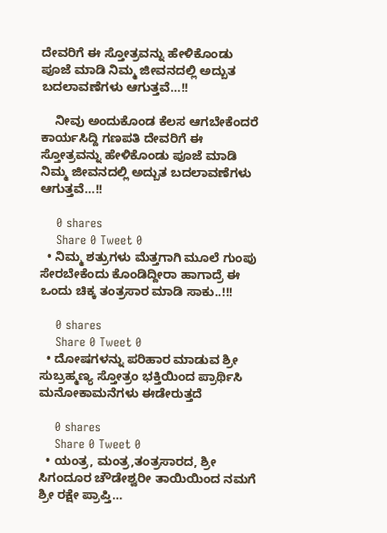ದೇವರಿಗೆ ಈ ಸ್ತೋತ್ರವನ್ನು ಹೇಳಿಕೊಂಡು ಪೂಜೆ ಮಾಡಿ ನಿಮ್ಮ ಜೀವನದಲ್ಲಿ ಅದ್ಬುತ ಬದಲಾವಣೆಗಳು ಆಗುತ್ತವೆ…!!

    ನೀವು ಅಂದುಕೊಂಡ ಕೆಲಸ ಆಗಬೇಕೆಂದರೆ ಕಾರ್ಯಸಿದ್ದಿ ಗಣಪತಿ ದೇವರಿಗೆ ಈ ಸ್ತೋತ್ರವನ್ನು ಹೇಳಿಕೊಂಡು ಪೂಜೆ ಮಾಡಿ ನಿಮ್ಮ ಜೀವನದಲ್ಲಿ ಅದ್ಬುತ ಬದಲಾವಣೆಗಳು ಆಗುತ್ತವೆ…!!

    0 shares
    Share 0 Tweet 0
  • ನಿಮ್ಮ ಶತ್ರುಗಳು ಮೆತ್ತಗಾಗಿ ಮೂಲೆ ಗುಂಪು ಸೇರಬೇಕೆಂದು ಕೊಂಡಿದ್ದೀರಾ ಹಾಗಾದ್ರೆ ಈ ಒಂದು ಚಿಕ್ಕ ತಂತ್ರಸಾರ ಮಾಡಿ ಸಾಕು..!!!

    0 shares
    Share 0 Tweet 0
  • ದೋಷಗಳನ್ನು ಪರಿಹಾರ ಮಾಡುವ ಶ್ರೀ ಸುಬ್ರಹ್ಮಣ್ಯ ಸ್ತೋತ್ರಂ ಭಕ್ತಿಯಿಂದ ಪ್ರಾರ್ಥಿಸಿ ಮನೋಕಾಮನೆಗಳು ಈಡೇರುತ್ತದೆ

    0 shares
    Share 0 Tweet 0
  • ಯಂತ್ರ, ಮಂತ್ರ,ತಂತ್ರಸಾರದ, ಶ್ರೀ ಸಿಗಂದೂರ ಚೌಡೇಶ್ವರೀ ತಾಯಿಯಿಂದ ನಮಗೆ ಶ್ರೀ ರಕ್ಷೇ ಪ್ರಾಪ್ತಿ…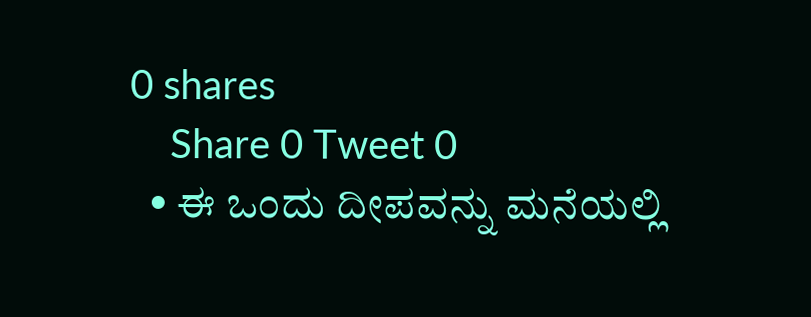0 shares
    Share 0 Tweet 0
  • ಈ ಒಂದು ದೀಪವನ್ನು ಮನೆಯಲ್ಲಿ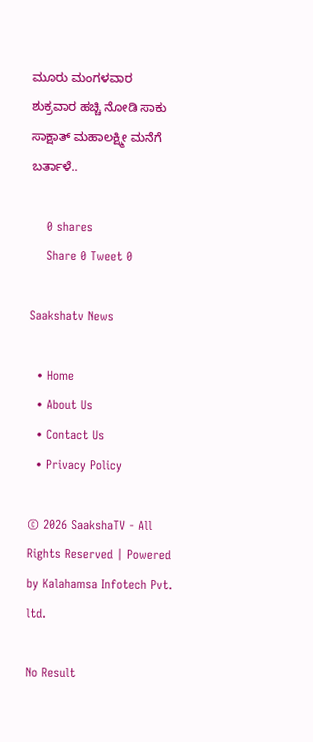ಮೂರು ಮಂಗಳವಾರ ಶುಕ್ರವಾರ ಹಚ್ಚಿ ನೋಡಿ ಸಾಕು ಸಾಕ್ಷಾತ್ ಮಹಾಲಕ್ಷ್ಮೀ ಮನೆಗೆ ಬರ್ತಾಳೆ..

    0 shares
    Share 0 Tweet 0

Saakshatv News

  • Home
  • About Us
  • Contact Us
  • Privacy Policy

© 2026 SaakshaTV - All Rights Reserved | Powered by Kalahamsa Infotech Pvt. ltd.

No Result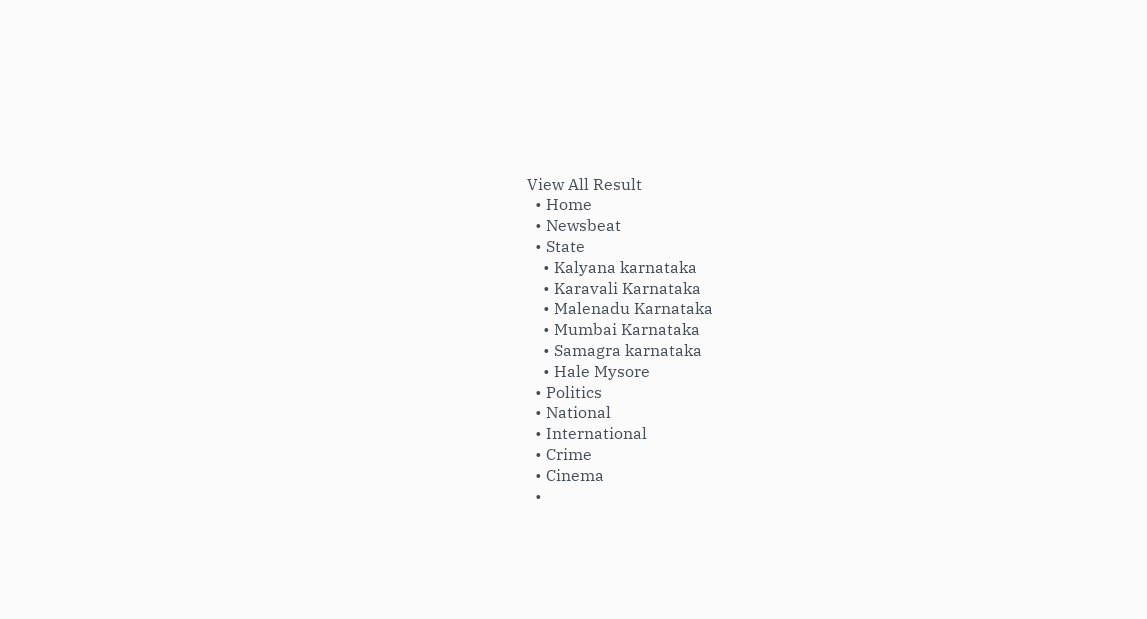View All Result
  • Home
  • Newsbeat
  • State
    • Kalyana karnataka
    • Karavali Karnataka
    • Malenadu Karnataka
    • Mumbai Karnataka
    • Samagra karnataka
    • Hale Mysore
  • Politics
  • National
  • International
  • Crime
  • Cinema
  •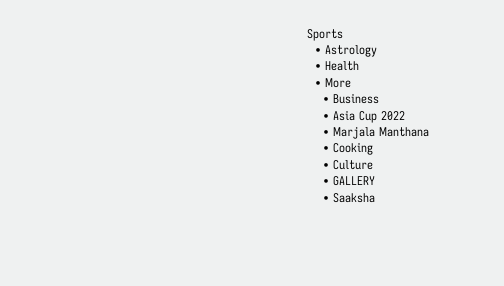Sports
  • Astrology
  • Health
  • More
    • Business
    • Asia Cup 2022
    • Marjala Manthana
    • Cooking
    • Culture
    • GALLERY
    • Saaksha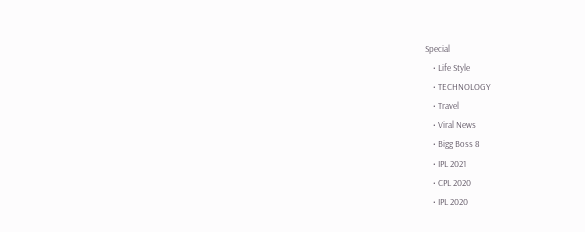Special
    • Life Style
    • TECHNOLOGY
    • Travel
    • Viral News
    • Bigg Boss 8
    • IPL 2021
    • CPL 2020
    • IPL 2020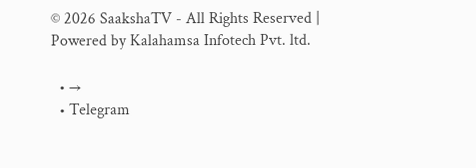© 2026 SaakshaTV - All Rights Reserved | Powered by Kalahamsa Infotech Pvt. ltd.

  • →
  • Telegram